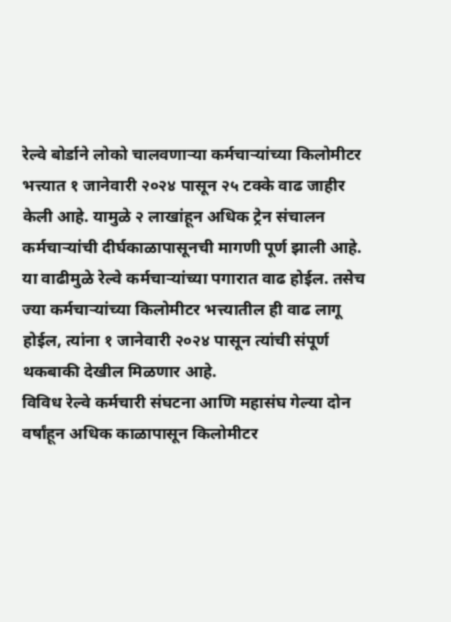रेल्वे बोर्डाने लोको चालवणाऱ्या कर्मचाऱ्यांच्या किलोमीटर भत्त्यात १ जानेवारी २०२४ पासून २५ टक्के वाढ जाहीर केली आहे. यामुळे २ लाखांहून अधिक ट्रेन संचालन कर्मचाऱ्यांची दीर्घकाळापासूनची मागणी पूर्ण झाली आहे. या वाढीमुळे रेल्वे कर्मचाऱ्यांच्या पगारात वाढ होईल. तसेच ज्या कर्मचाऱ्यांच्या किलोमीटर भत्त्यातील ही वाढ लागू होईल, त्यांना १ जानेवारी २०२४ पासून त्यांची संपूर्ण थकबाकी देखील मिळणार आहे.
विविध रेल्वे कर्मचारी संघटना आणि महासंघ गेल्या दोन वर्षांहून अधिक काळापासून किलोमीटर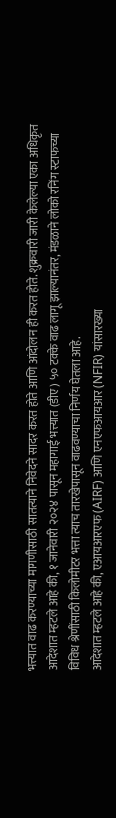भत्त्यात वाढ करण्याच्या मागणीसाठी सातत्याने निवेदने सादर करत होते आणि आंदोलन ही करत होते. शुक्रवारी जारी केलेल्या एका अधिकृत आदेशात म्हटले आहे की, १ जानेवारी २०२४ पासून महागाई भत्त्यात (डीए) ५० टक्के वाढ लागू झाल्यानंतर, मंडळाने लोको रनिंग स्टाफच्या विविध श्रेणींसाठी किलोमीटर भत्ता त्याच तारखेपासून वाढवण्याचा निर्णय घेतला आहे.
आदेशात म्हटले आहे की, एआयआरएफ (AIRF) आणि एनएफआयआर (NFIR) यांसारख्या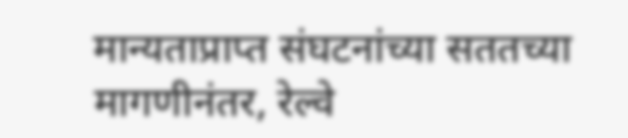मान्यताप्राप्त संघटनांच्या सततच्या मागणीनंतर, रेल्वे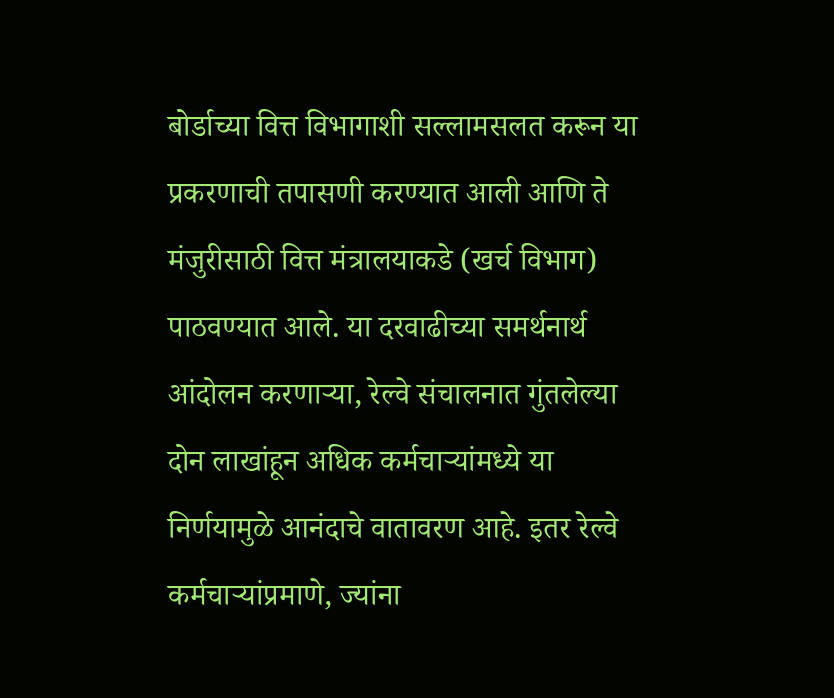बोर्डाच्या वित्त विभागाशी सल्लामसलत करून या प्रकरणाची तपासणी करण्यात आली आणि ते मंजुरीसाठी वित्त मंत्रालयाकडे (खर्च विभाग) पाठवण्यात आले. या दरवाढीच्या समर्थनार्थ आंदोलन करणाऱ्या, रेल्वे संचालनात गुंतलेल्या दोन लाखांहून अधिक कर्मचाऱ्यांमध्ये या निर्णयामुळे आनंदाचे वातावरण आहे. इतर रेल्वे कर्मचाऱ्यांप्रमाणे, ज्यांना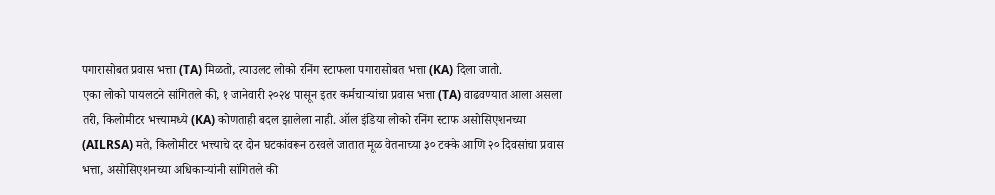पगारासोबत प्रवास भत्ता (TA) मिळतो, त्याउलट लोको रनिंग स्टाफला पगारासोबत भत्ता (KA) दिला जातो.
एका लोको पायलटने सांगितले की, १ जानेवारी २०२४ पासून इतर कर्मचाऱ्यांचा प्रवास भत्ता (TA) वाढवण्यात आला असला तरी, किलोमीटर भत्त्यामध्ये (KA) कोणताही बदल झालेला नाही. ऑल इंडिया लोको रनिंग स्टाफ असोसिएशनच्या (AILRSA) मते, किलोमीटर भत्त्याचे दर दोन घटकांवरून ठरवले जातात मूळ वेतनाच्या ३० टक्के आणि २० दिवसांचा प्रवास भत्ता, असोसिएशनच्या अधिकाऱ्यांनी सांगितले की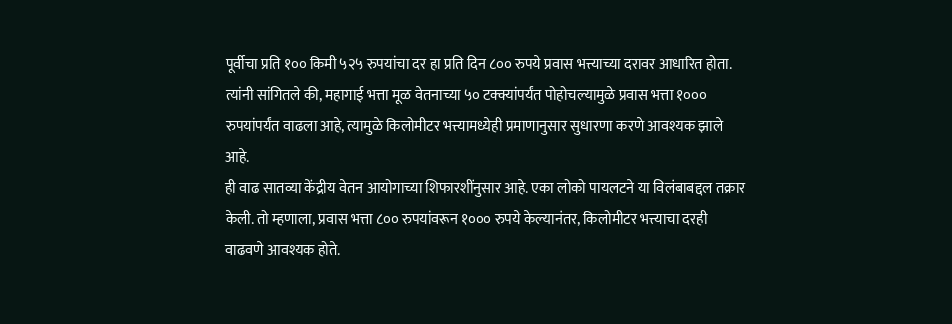पूर्वीचा प्रति १०० किमी ५२५ रुपयांचा दर हा प्रति दिन ८०० रुपये प्रवास भत्त्याच्या दरावर आधारित होता. त्यांनी सांगितले की, महागाई भत्ता मूळ वेतनाच्या ५० टक्क्यांपर्यंत पोहोचल्यामुळे प्रवास भत्ता १००० रुपयांपर्यंत वाढला आहे, त्यामुळे किलोमीटर भत्त्यामध्येही प्रमाणानुसार सुधारणा करणे आवश्यक झाले आहे.
ही वाढ सातव्या केंद्रीय वेतन आयोगाच्या शिफारशींनुसार आहे. एका लोको पायलटने या विलंबाबद्दल तक्रार केली. तो म्हणाला, प्रवास भत्ता ८०० रुपयांवरून १००० रुपये केल्यानंतर, किलोमीटर भत्त्याचा दरही वाढवणे आवश्यक होते.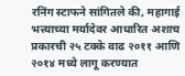रनिंग स्टाफने सांगितले की, महागाई भत्त्याच्या मर्यादेवर आधारित अशाच प्रकारची २५ टक्के वाढ २०११ आणि २०१४ मध्ये लागू करण्यात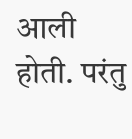आली होती. परंतु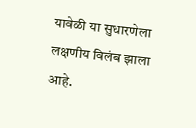यावेळी या सुधारणेला लक्षणीय विलंब झाला आहे.